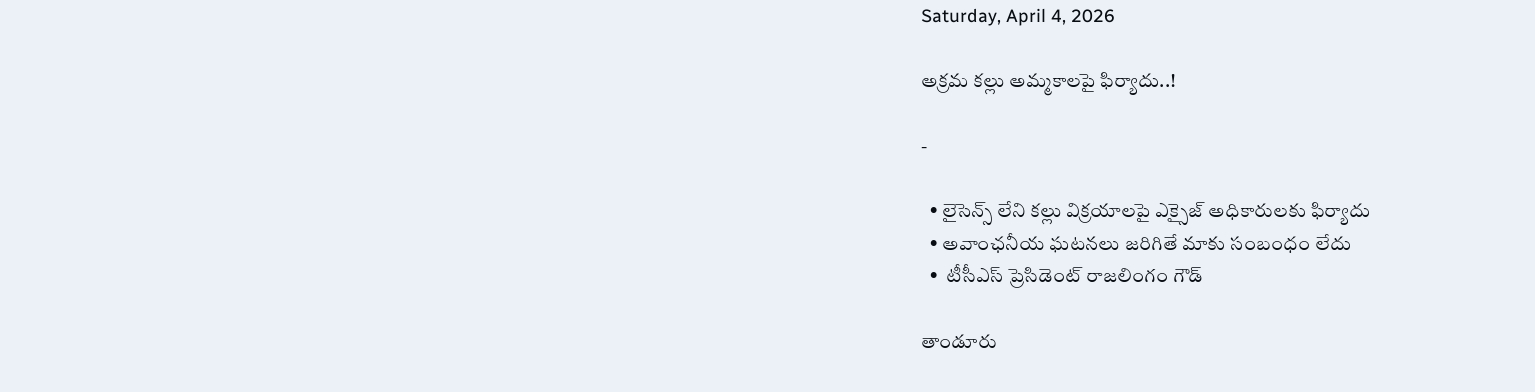Saturday, April 4, 2026

అక్రమ కల్లు అమ్మకాలపై ఫిర్యాదు..!

-

  • లైసెన్స్ లేని కల్లు విక్రయాలపై ఎక్సైజ్ అధికారులకు ఫిర్యాదు
  • అవాంఛనీయ ఘటనలు జరిగితే మాకు సంబంధం లేదు
  •  టీసీఎస్ ప్రెసిడెంట్ రాజలింగం గౌడ్

తాండూరు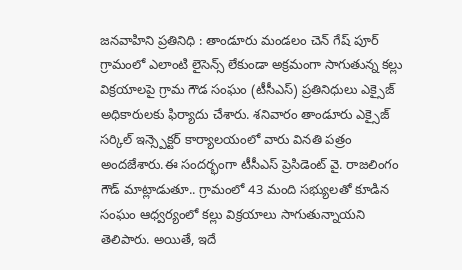జనవాహిని ప్రతినిధి : తాండూరు మండలం చెన్ గేష్ పూర్ గ్రామంలో ఎలాంటి లైసెన్స్ లేకుండా అక్రమంగా సాగుతున్న కల్లు విక్రయాలపై గ్రామ గౌడ సంఘం (టీసీఎస్) ప్రతినిధులు ఎక్సైజ్ అధికారులకు ఫిర్యాదు చేశారు. శనివారం తాండూరు ఎక్సైజ్ సర్కిల్ ఇన్స్పెక్టర్ కార్యాలయంలో వారు వినతి పత్రం అందజేశారు.ఈ సందర్భంగా టీసీఎస్ ప్రెసిడెంట్ వై. రాజలింగం గౌడ్ మాట్లాడుతూ.. గ్రామంలో 43 మంది సభ్యులతో కూడిన సంఘం ఆధ్వర్యంలో కల్లు విక్రయాలు సాగుతున్నాయని తెలిపారు. అయితే, ఇదే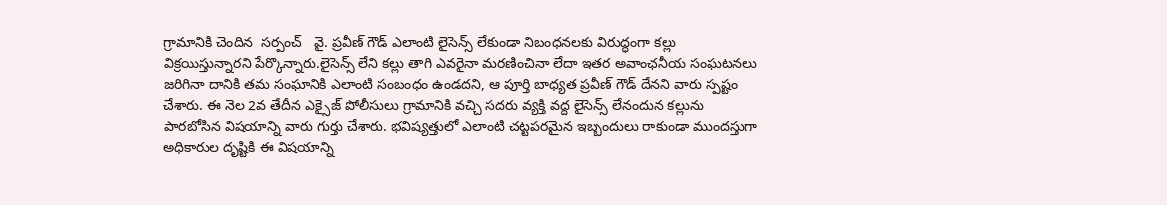గ్రామానికి చెందిన  సర్పంచ్   వై. ప్రవీణ్ గౌడ్ ఎలాంటి లైసెన్స్ లేకుండా నిబంధనలకు విరుద్ధంగా కల్లు విక్రయిస్తున్నారని పేర్కొన్నారు.లైసెన్స్ లేని కల్లు తాగి ఎవరైనా మరణించినా లేదా ఇతర అవాంఛనీయ సంఘటనలు జరిగినా దానికి తమ సంఘానికి ఎలాంటి సంబంధం ఉండదని, ఆ పూర్తి బాధ్యత ప్రవీణ్ గౌడ్ దేనని వారు స్పష్టం చేశారు. ఈ నెల 2వ తేదీన ఎక్సైజ్ పోలీసులు గ్రామానికి వచ్చి సదరు వ్యక్తి వద్ద లైసెన్స్ లేనందున కల్లును పారబోసిన విషయాన్ని వారు గుర్తు చేశారు. భవిష్యత్తులో ఎలాంటి చట్టపరమైన ఇబ్బందులు రాకుండా ముందస్తుగా అధికారుల దృష్టికి ఈ విషయాన్ని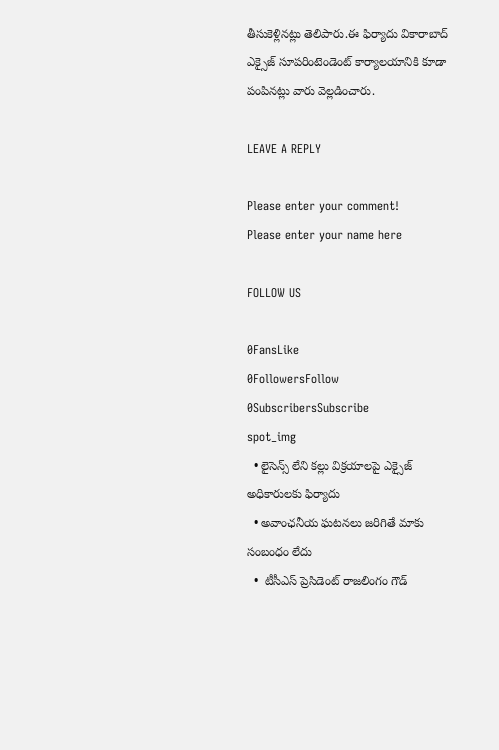తీసుకెళ్లినట్లు తెలిపారు.ఈ ఫిర్యాదు వికారాబాద్ ఎక్సైజ్ సూపరింటెండెంట్ కార్యాలయానికి కూడా పంపినట్లు వారు వెల్లడించారు.

LEAVE A REPLY

Please enter your comment!
Please enter your name here

FOLLOW US

0FansLike
0FollowersFollow
0SubscribersSubscribe
spot_img
  • లైసెన్స్ లేని కల్లు విక్రయాలపై ఎక్సైజ్ అధికారులకు ఫిర్యాదు
  • అవాంఛనీయ ఘటనలు జరిగితే మాకు సంబంధం లేదు
  •  టీసీఎస్ ప్రెసిడెంట్ రాజలింగం గౌడ్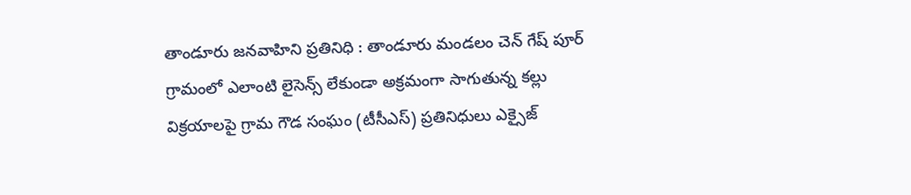తాండూరు జనవాహిని ప్రతినిధి : తాండూరు మండలం చెన్ గేష్ పూర్ గ్రామంలో ఎలాంటి లైసెన్స్ లేకుండా అక్రమంగా సాగుతున్న కల్లు విక్రయాలపై గ్రామ గౌడ సంఘం (టీసీఎస్) ప్రతినిధులు ఎక్సైజ్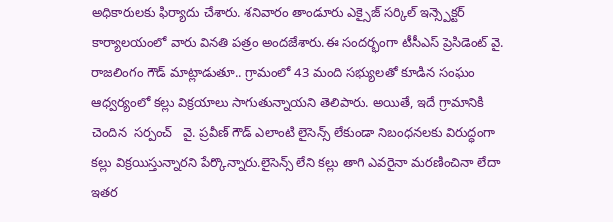అధికారులకు ఫిర్యాదు చేశారు. శనివారం తాండూరు ఎక్సైజ్ సర్కిల్ ఇన్స్పెక్టర్ కార్యాలయంలో వారు వినతి పత్రం అందజేశారు.ఈ సందర్భంగా టీసీఎస్ ప్రెసిడెంట్ వై. రాజలింగం గౌడ్ మాట్లాడుతూ.. గ్రామంలో 43 మంది సభ్యులతో కూడిన సంఘం ఆధ్వర్యంలో కల్లు విక్రయాలు సాగుతున్నాయని తెలిపారు. అయితే, ఇదే గ్రామానికి చెందిన  సర్పంచ్   వై. ప్రవీణ్ గౌడ్ ఎలాంటి లైసెన్స్ లేకుండా నిబంధనలకు విరుద్ధంగా కల్లు విక్రయిస్తున్నారని పేర్కొన్నారు.లైసెన్స్ లేని కల్లు తాగి ఎవరైనా మరణించినా లేదా ఇతర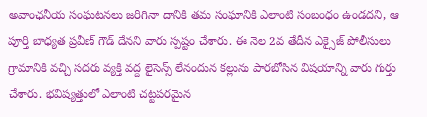అవాంఛనీయ సంఘటనలు జరిగినా దానికి తమ సంఘానికి ఎలాంటి సంబంధం ఉండదని, ఆ పూర్తి బాధ్యత ప్రవీణ్ గౌడ్ దేనని వారు స్పష్టం చేశారు. ఈ నెల 2వ తేదీన ఎక్సైజ్ పోలీసులు గ్రామానికి వచ్చి సదరు వ్యక్తి వద్ద లైసెన్స్ లేనందున కల్లును పారబోసిన విషయాన్ని వారు గుర్తు చేశారు. భవిష్యత్తులో ఎలాంటి చట్టపరమైన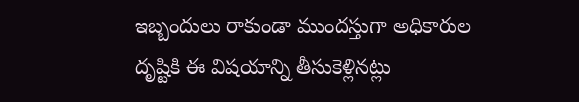ఇబ్బందులు రాకుండా ముందస్తుగా అధికారుల దృష్టికి ఈ విషయాన్ని తీసుకెళ్లినట్లు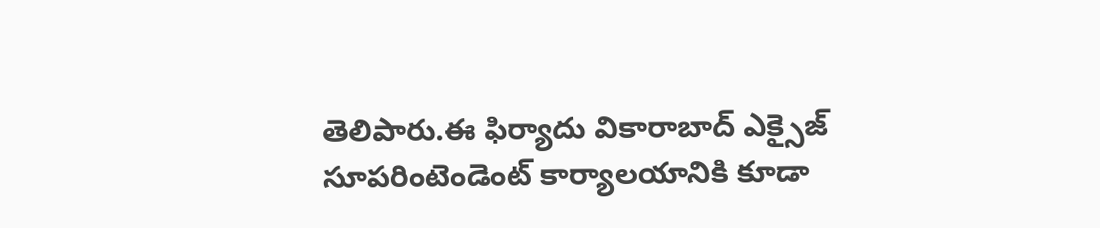తెలిపారు.ఈ ఫిర్యాదు వికారాబాద్ ఎక్సైజ్ సూపరింటెండెంట్ కార్యాలయానికి కూడా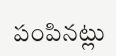పంపినట్లు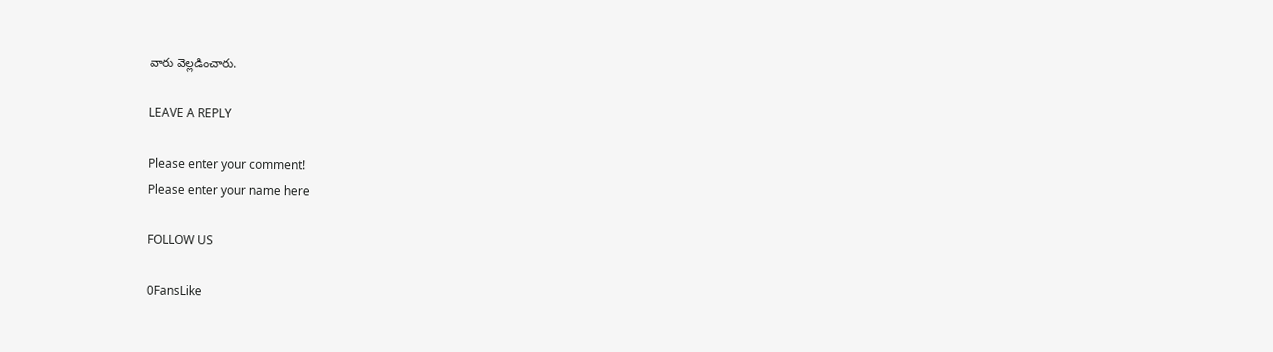వారు వెల్లడించారు.

LEAVE A REPLY

Please enter your comment!
Please enter your name here

FOLLOW US

0FansLike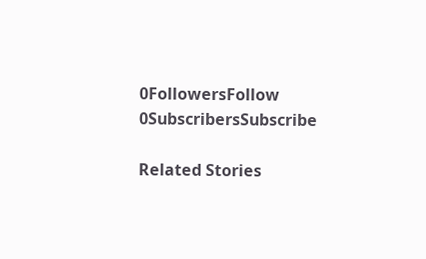0FollowersFollow
0SubscribersSubscribe

Related Stories